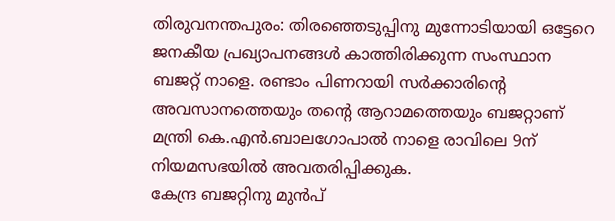തിരുവനന്തപുരം: തിരഞ്ഞെടുപ്പിനു മുന്നോടിയായി ഒട്ടേറെ ജനകീയ പ്രഖ്യാപനങ്ങൾ കാത്തിരിക്കുന്ന സംസ്ഥാന ബജറ്റ് നാളെ. രണ്ടാം പിണറായി സർക്കാരിന്റെ അവസാനത്തെയും തന്റെ ആറാമത്തെയും ബജറ്റാണ് മന്ത്രി കെ.എൻ.ബാലഗോപാൽ നാളെ രാവിലെ 9ന് നിയമസഭയിൽ അവതരിപ്പിക്കുക.
കേന്ദ്ര ബജറ്റിനു മുൻപ്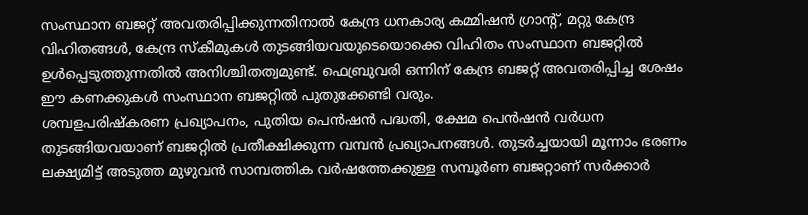സംസ്ഥാന ബജറ്റ് അവതരിപ്പിക്കുന്നതിനാൽ കേന്ദ്ര ധനകാര്യ കമ്മിഷൻ ഗ്രാന്റ്, മറ്റു കേന്ദ്ര വിഹിതങ്ങൾ, കേന്ദ്ര സ്കീമുകൾ തുടങ്ങിയവയുടെയൊക്കെ വിഹിതം സംസ്ഥാന ബജറ്റിൽ ഉൾപ്പെടുത്തുന്നതിൽ അനിശ്ചിതത്വമുണ്ട്. ഫെബ്രുവരി ഒന്നിന് കേന്ദ്ര ബജറ്റ് അവതരിപ്പിച്ച ശേഷം ഈ കണക്കുകൾ സംസ്ഥാന ബജറ്റിൽ പുതുക്കേണ്ടി വരും.
ശമ്പളപരിഷ്കരണ പ്രഖ്യാപനം, പുതിയ പെൻഷൻ പദ്ധതി, ക്ഷേമ പെൻഷൻ വർധന തുടങ്ങിയവയാണ് ബജറ്റിൽ പ്രതീക്ഷിക്കുന്ന വമ്പൻ പ്രഖ്യാപനങ്ങൾ. തുടർച്ചയായി മൂന്നാം ഭരണം ലക്ഷ്യമിട്ട് അടുത്ത മുഴുവൻ സാമ്പത്തിക വർഷത്തേക്കുള്ള സമ്പൂർണ ബജറ്റാണ് സർക്കാർ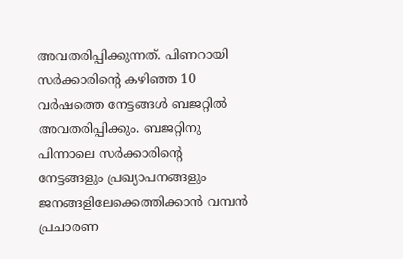അവതരിപ്പിക്കുന്നത്. പിണറായി സർക്കാരിന്റെ കഴിഞ്ഞ 10 വർഷത്തെ നേട്ടങ്ങൾ ബജറ്റിൽ അവതരിപ്പിക്കും. ബജറ്റിനു പിന്നാലെ സർക്കാരിന്റെ നേട്ടങ്ങളും പ്രഖ്യാപനങ്ങളും ജനങ്ങളിലേക്കെത്തിക്കാൻ വമ്പൻ പ്രചാരണ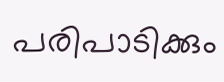പരിപാടിക്കും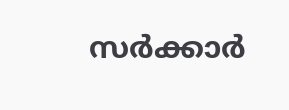സർക്കാർ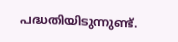പദ്ധതിയിടുന്നുണ്ട്.